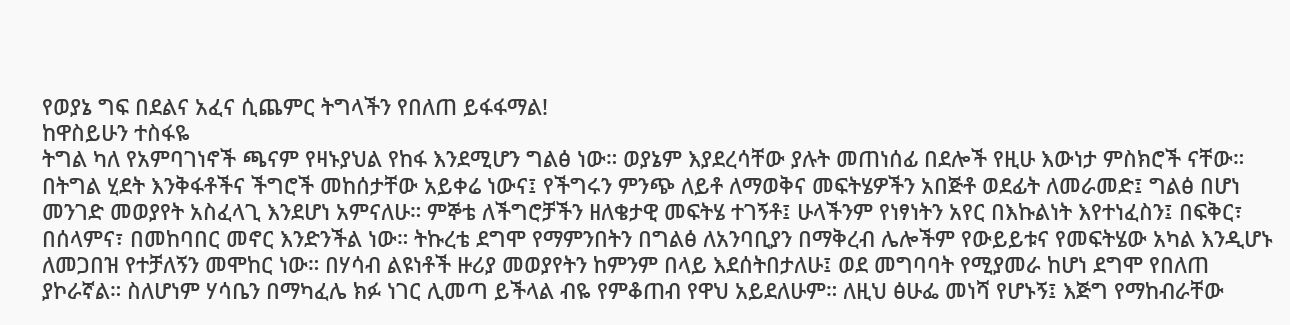የወያኔ ግፍ በደልና አፈና ሲጨምር ትግላችን የበለጠ ይፋፋማል!
ከዋስይሁን ተስፋዬ
ትግል ካለ የአምባገነኖች ጫናም የዛኑያህል የከፋ እንደሚሆን ግልፅ ነው። ወያኔም እያደረሳቸው ያሉት መጠነሰፊ በደሎች የዚሁ እውነታ ምስክሮች ናቸው። በትግል ሂደት እንቅፋቶችና ችግሮች መከሰታቸው አይቀሬ ነውና፤ የችግሩን ምንጭ ለይቶ ለማወቅና መፍትሄዎችን አበጅቶ ወደፊት ለመራመድ፤ ግልፅ በሆነ መንገድ መወያየት አስፈላጊ እንደሆነ አምናለሁ። ምኞቴ ለችግሮቻችን ዘለቄታዊ መፍትሄ ተገኝቶ፤ ሁላችንም የነፃነትን አየር በእኩልነት እየተነፈስን፤ በፍቅር፣ በሰላምና፣ በመከባበር መኖር እንድንችል ነው። ትኩረቴ ደግሞ የማምንበትን በግልፅ ለአንባቢያን በማቅረብ ሌሎችም የውይይቱና የመፍትሄው አካል እንዲሆኑ ለመጋበዝ የተቻለኝን መሞከር ነው። በሃሳብ ልዩነቶች ዙሪያ መወያየትን ከምንም በላይ እደሰትበታለሁ፤ ወደ መግባባት የሚያመራ ከሆነ ደግሞ የበለጠ ያኮራኛል። ስለሆነም ሃሳቤን በማካፈሌ ክፉ ነገር ሊመጣ ይችላል ብዬ የምቆጠብ የዋህ አይደለሁም። ለዚህ ፅሁፌ መነሻ የሆኑኝ፤ እጅግ የማከብራቸው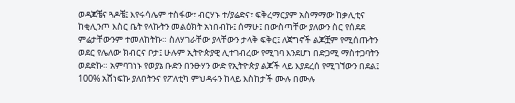ወዳጆቼና ጓዶቼ፤ እየሩሳሌም ተስፋው፣ ብርሃኑ ተ/ያሬድና፣ ፍቅረማርያም አስማማው ከቃሊቲና ከቂሊንጦ እስር ቤት የላኩትን መልዕክት አነበብኩ፤ ሰማሁ፤ በውስጣቸው ያለውን ስር የሰደደ ምሬታቸውንም ተመለከትኩ። ስለሃገራቸው ያላቸውን ታላቅ ፍቅር፤ ለጀግኖች ልጆቿም የሚሰጡትን ወደር የሌለው ክብርና ቦታ፤ ሁሉም ኢትዮጵያዊ ሊተገብረው የሚገባ እንደሆነ በድጋሚ ማስተጋባትን ወደድኩ። አምባገነኑ የወያኔ ቡድን በንፁሃን ውድ የኢትዮጵያ ልጆች ላይ እያደረሰ የሚገኘውን በደል፤ 100% አሸነፍኩ ያለበትንና የፖለቲካ ምህዳሩን ከላይ እስከታች ሙሉ በሙሉ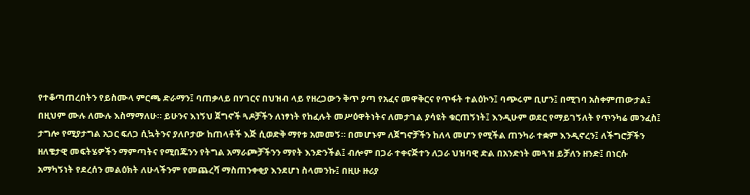የተቆጣጠረበትን የይስሙላ ምርጫ ድራማን፤ ባጠቃላይ በሃገርና በህዝብ ላይ የዘረጋውን ቅጥ ያጣ የአፈና መዋቅርና የጥፋት ተልዕኮን፤ ባጭሩም ቢሆን፤ በሚገባ አስቀምጠውታል፤ በዚህም ሙሉ ለሙሉ እስማማለሁ። ይሁንና እነኝህ ጀግኖች ጓዶቻችን ለነፃነት የከፈሉት መሥዕዋትነትና ለመታገል ያሳዩት ቁርጠኝነት፤ እንዲሁም ወደር የማይገኝለት የጥንካሬ መንፈስ፤ ታግሎ የሚያታግል አጋር ፍለጋ ሲኳትንና ያለቦታው ከጠላቶች እጅ ሲወድቅ ማየቱ አመመኝ። በመሆኑም ለጀግኖቻችን ከለላ መሆን የሚችል ጠንካራ ተቋም እንዲኖረን፤ ለችግሮቻችን ዘለቄታዊ መፍትሄዎችን ማምጣትና የሚበጁንን የትግል አማራጮቻችንን ማየት እንድንችል፤ ብሎም በጋራ ተቀናጅተን ለጋራ ህዝባዊ ድል በአንድነት መጓዝ ይቻለን ዘንድ፤ በነርሱ አማካኝነት የደረሰን መልዕክት ለሁላችንም የመጨረሻ ማስጠንቀቂያ እንደሆነ ስላመንኩ፤ በዚሁ ዙሪያ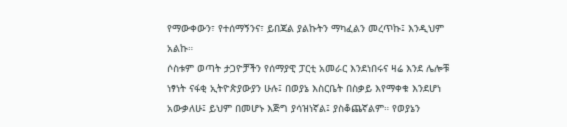የማውቀውን፣ የተሰማኝንና፣ ይበጃል ያልኩትን ማካፈልን መረጥኩ፤ እንዲህም አልኩ።
ሶስቱም ወጣት ታጋዮቻችን የሰማያዊ ፓርቲ አመራር እንደነበሩና ዛሬ እንደ ሌሎቹ ነፃነት ናፋቂ ኢትዮጵያውያን ሁሉ፤ በወያኔ እስርቤት በስቃይ እየማቀቁ እንደሆነ አውቃለሁ፤ ይህም በመሆኑ እጅግ ያሳዝነኛል፤ ያስቆጨኛልም። የወያኔን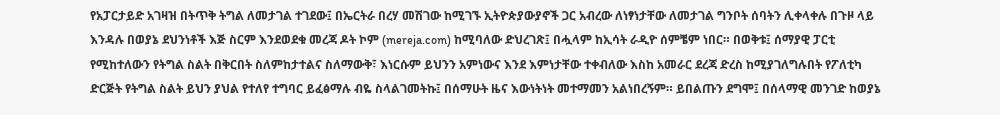የአፓርታይድ አገዛዝ በትጥቅ ትግል ለመታገል ተገደው፤ በኤርትራ በረሃ መሽገው ከሚገኙ ኢትዮጵያውያኖች ጋር አብረው ለነፃነታቸው ለመታገል ግንቦት ሰባትን ሊቀላቀሉ በጉዞ ላይ እንዳሉ በወያኔ ደህንነቶች እጅ ስርም እንደወደቁ መረጃ ዶት ኮም (mereja.com) ከሚባለው ድህረገጽ፤ በሗላም ከኢሳት ራዲዮ ሰምቼም ነበር። በወቅቱ፤ ሰማያዊ ፓርቲ የሚከተለውን የትግል ስልት በቅርበት ስለምከታተልና ስለማውቅ፣ እነርሱም ይህንን አምነውና እንደ እምነታቸው ተቀብለው እስከ አመራር ደረጃ ድረስ ከሚያገለግሉበት የፖለቲካ ድርጅት የትግል ስልት ይህን ያህል የተለየ ተግባር ይፈፅማሉ ብዬ ስላልገመትኩ፤ በሰማሁት ዜና እውነትነት መተማመን አልነበረኝም። ይበልጡን ደግሞ፤ በሰላማዊ መንገድ ከወያኔ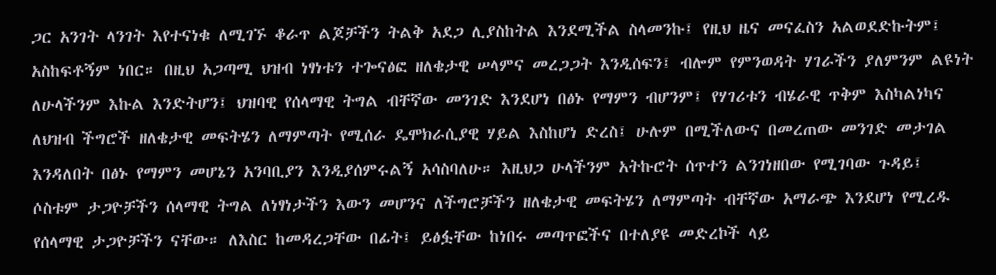ጋር አንገት ላንገት እየተናነቁ ለሚገኙ ቆራጥ ልጆቻችን ትልቅ አደጋ ሊያስከትል እንደሚችል ስላመንኩ፤ የዚህ ዜና መናፈስን አልወደድኩትም፤ አስከፍቶኝም ነበር። በዚህ አጋጣሚ ህዝብ ነፃነቱን ተጐናፅፎ ዘለቄታዊ ሠላምና መረጋጋት እንዲሰፍን፤ ብሎም የምንወዳት ሃገራችን ያለምንም ልዩነት ለሁላችንም እኩል እንድትሆን፤ ህዝባዊ የሰላማዊ ትግል ብቸኛው መንገድ እንደሆነ በፅኑ የማምን ብሆንም፤ የሃገሪቱን ብሄራዊ ጥቅም እስካልነካና ለህዝብ ችግሮች ዘለቄታዊ መፍትሄን ለማምጣት የሚሰራ ዴሞክራሲያዊ ሃይል እስከሆነ ድረስ፤ ሁሉም በሚችለውና በመረጠው መንገድ መታገል እንዳለበት በፅኑ የማምን መሆኔን አንባቢያን እንዲያሰምሩልኝ አሳስባለሁ። እዚህጋ ሁላችንም አትኩሮት ሰጥተን ልንገነዘበው የሚገባው ጉዳይ፤ ሶስቱም ታጋዮቻችን ሰላማዊ ትግል ለነፃነታችን እውን መሆንና ለችግሮቻችን ዘለቄታዊ መፍትሄን ለማምጣት ብቸኛው አማራጭ እንደሆነ የሚረዱ የሰላማዊ ታጋዮቻችን ናቸው። ለእስር ከመዳረጋቸው በፊት፤ ይፅፏቸው ከነበሩ መጣጥፎችና በተለያዩ መድረኮች ላይ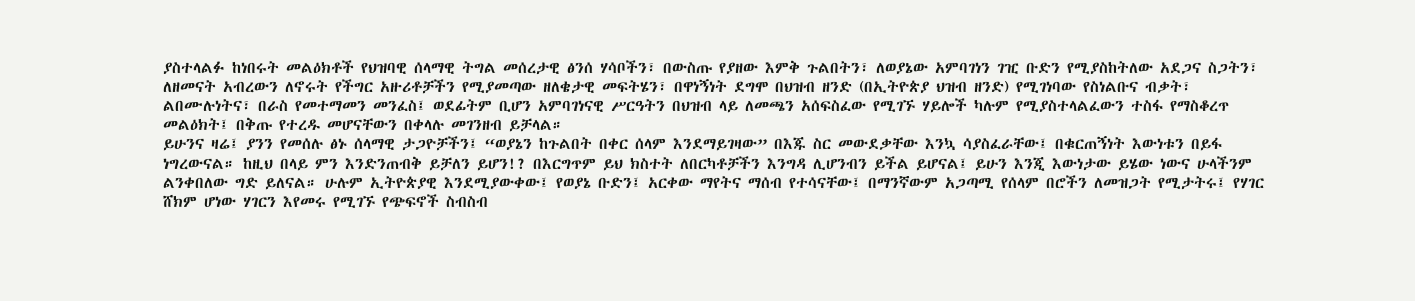ያስተላልፉ ከነበሩት መልዕክቶች የህዝባዊ ሰላማዊ ትግል መሰረታዊ ፅንሰ ሃሳቦችን፣ በውስጡ የያዘው እምቅ ጉልበትን፣ ለወያኔው አምባገነን ገዢ ቡድን የሚያስከትለው አደጋና ስጋትን፣ ለዘመናት አብረውን ለኖሩት የችግር አዙሪቶቻችን የሚያመጣው ዘለቄታዊ መፍትሄን፣ በዋነኝነት ደግሞ በህዝብ ዘንድ (በኢትዮጵያ ህዝብ ዘንድ) የሚገነባው የስነልቡና ብቃት፣ ልበሙሉነትና፣ በራስ የመተማመን መንፈስ፤ ወደፊትም ቢሆን አምባገነናዊ ሥርዓትን በህዝብ ላይ ለመጫን አሰፍስፈው የሚገኙ ሃይሎች ካሉም የሚያስተላልፈውን ተስፋ የማስቆረጥ መልዕክት፤ በቅጡ የተረዱ መሆናቸውን በቀላሉ መገንዘብ ይቻላል።
ይሁንና ዛሬ፤ ያንን የመሰሉ ፅኑ ሰላማዊ ታጋዮቻችን፤ “ወያኔን ከጉልበት በቀር ሰላም እንደማይገዛው” በእጁ ስር መውደቃቸው እንኳ ሳያስፈራቸው፤ በቁርጠኝነት እውነቱን በይፋ ነግረውናል። ከዚህ በላይ ምን እንድንጠብቅ ይቻለን ይሆን!? በእርግጥም ይህ ክስተት ለበርካቶቻችን እንግዳ ሊሆንብን ይችል ይሆናል፤ ይሁን እንጂ እውነታው ይሄው ነውና ሁላችንም ልንቀበለው ግድ ይለናል። ሁሉም ኢትዮጵያዊ እንደሚያውቀው፤ የወያኔ ቡድን፤ አርቀው ማየትና ማሰብ የተሳናቸው፤ በማንኛውም አጋጣሚ የሰላም በሮችን ለመዝጋት የሚታትሩ፤ የሃገር ሸክም ሆነው ሃገርን እየመሩ የሚገኙ የጭፍኖች ስብስብ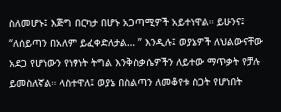ስለመሆኑ፤ እጅግ በርካታ በሆኑ አጋጣሚዎች አይተነዋል። ይሁንና፤ “ለሰይጣን በአለም ይፈቀድለታል… ” እንዲሉ፤ ወያኔዎች ለህልውናቸው አደጋ የሆነውን የነፃነት ትግል እንቅስቃሴዎችን ለይተው ማጥቃት የቻሉ ይመስለኛል። ላስተዋለ፤ ወያኔ በስልጣን ለመቆየቱ ስጋት የሆነበት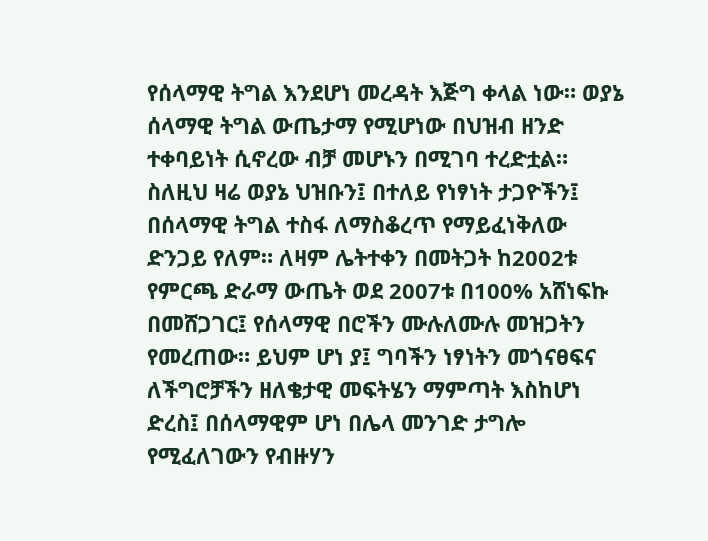የሰላማዊ ትግል እንደሆነ መረዳት እጅግ ቀላል ነው። ወያኔ ሰላማዊ ትግል ውጤታማ የሚሆነው በህዝብ ዘንድ ተቀባይነት ሲኖረው ብቻ መሆኑን በሚገባ ተረድቷል። ስለዚህ ዛሬ ወያኔ ህዝቡን፤ በተለይ የነፃነት ታጋዮችን፤ በሰላማዊ ትግል ተስፋ ለማስቆረጥ የማይፈነቅለው ድንጋይ የለም። ለዛም ሌትተቀን በመትጋት ከ2002ቱ የምርጫ ድራማ ውጤት ወደ 2007ቱ በ100% አሸነፍኩ በመሸጋገር፤ የሰላማዊ በሮችን ሙሉለሙሉ መዝጋትን የመረጠው። ይህም ሆነ ያ፤ ግባችን ነፃነትን መጎናፀፍና ለችግሮቻችን ዘለቄታዊ መፍትሄን ማምጣት እስከሆነ ድረስ፤ በሰላማዊም ሆነ በሌላ መንገድ ታግሎ የሚፈለገውን የብዙሃን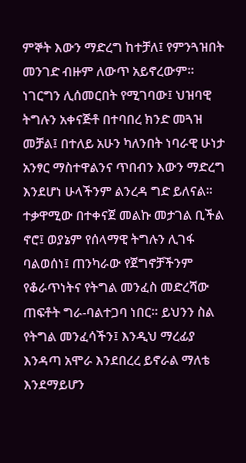ምኞት እውን ማድረግ ከተቻለ፤ የምንጓዝበት መንገድ ብዙም ለውጥ አይኖረውም። ነገርግን ሊሰመርበት የሚገባው፤ ህዝባዊ ትግሉን አቀናጅቶ በተባበረ ክንድ መጓዝ መቻል፤ በተለይ አሁን ካለንበት ነባራዊ ሁነታ አንፃር ማስተዋልንና ጥበብን እውን ማድረግ እንደሆነ ሁላችንም ልንረዳ ግድ ይለናል። ተቃዋሚው በተቀናጀ መልኩ መታገል ቢችል ኖሮ፤ ወያኔም የሰላማዊ ትግሉን ሊገፋ ባልወሰነ፤ ጠንካራው የጀግኖቻችንም የቆራጥነትና የትግል መንፈስ መድረሻው ጠፍቶት ግራ-ባልተጋባ ነበር። ይህንን ስል የትግል መንፈሳችን፤ እንዲህ ማረፊያ እንዳጣ አሞራ እንደበረረ ይኖራል ማለቴ እንደማይሆን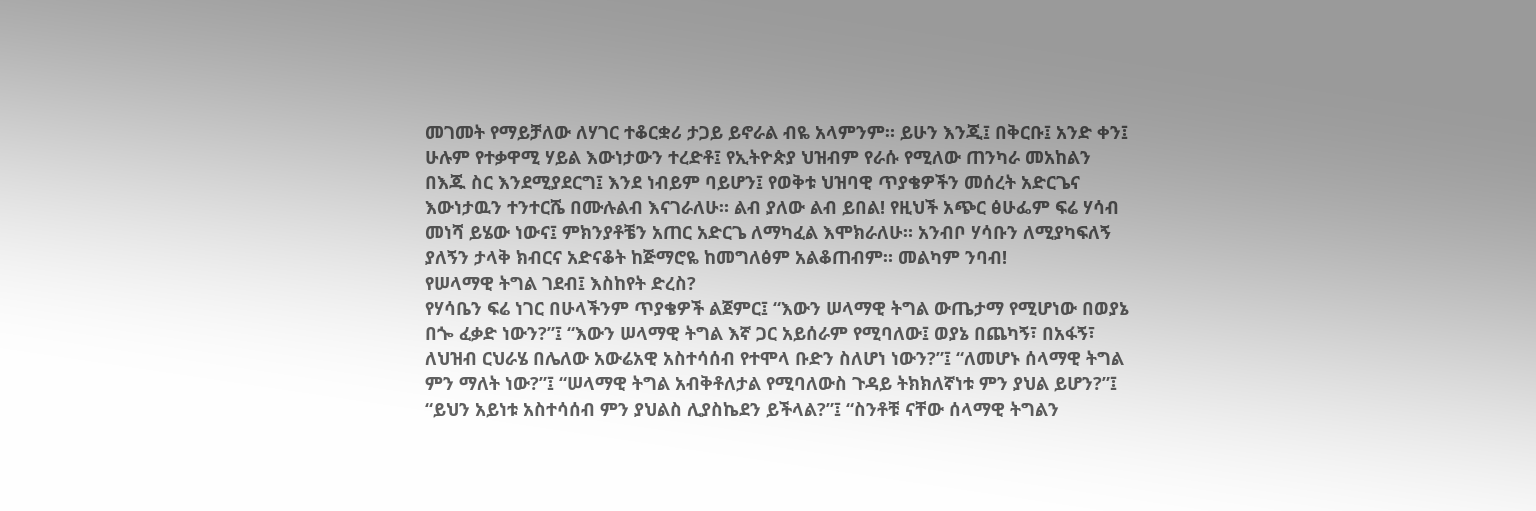መገመት የማይቻለው ለሃገር ተቆርቋሪ ታጋይ ይኖራል ብዬ አላምንም። ይሁን እንጂ፤ በቅርቡ፤ አንድ ቀን፤ ሁሉም የተቃዋሚ ሃይል እውነታውን ተረድቶ፤ የኢትዮጵያ ህዝብም የራሱ የሚለው ጠንካራ መአከልን በእጁ ስር እንደሚያደርግ፤ እንደ ነብይም ባይሆን፤ የወቅቱ ህዝባዊ ጥያቄዎችን መሰረት አድርጌና እውነታዉን ተንተርሼ በሙሉልብ እናገራለሁ። ልብ ያለው ልብ ይበል! የዚህች አጭር ፅሁፌም ፍሬ ሃሳብ መነሻ ይሄው ነውና፤ ምክንያቶቼን አጠር አድርጌ ለማካፈል እሞክራለሁ። አንብቦ ሃሳቡን ለሚያካፍለኝ ያለኝን ታላቅ ክብርና አድናቆት ከጅማሮዬ ከመግለፅም አልቆጠብም። መልካም ንባብ!
የሠላማዊ ትግል ገደብ፤ እስከየት ድረስ?
የሃሳቤን ፍሬ ነገር በሁላችንም ጥያቄዎች ልጀምር፤ “እውን ሠላማዊ ትግል ውጤታማ የሚሆነው በወያኔ በጐ ፈቃድ ነውን?”፤ “እውን ሠላማዊ ትግል እኛ ጋር አይሰራም የሚባለው፤ ወያኔ በጨካኝ፣ በአፋኝ፣ ለህዝብ ርህራሄ በሌለው አውሬአዊ አስተሳሰብ የተሞላ ቡድን ስለሆነ ነውን?”፤ “ለመሆኑ ሰላማዊ ትግል ምን ማለት ነው?”፤ “ሠላማዊ ትግል አብቅቶለታል የሚባለውስ ጉዳይ ትክክለኛነቱ ምን ያህል ይሆን?”፤ “ይህን አይነቱ አስተሳሰብ ምን ያህልስ ሊያስኬደን ይችላል?”፤ “ስንቶቹ ናቸው ሰላማዊ ትግልን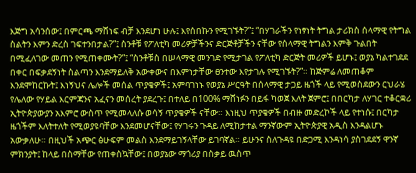እጅግ አሳንሰው፤ በምርጫ ማሸነፍ ብቻ እንደሆነ ሁሉ፤ እየሰበኩን የሚገኙት?”፤ “በሃገራችን የነፃነት ትግል ታሪክስ ሰላማዊ የትግል ስልትን እምን ድረስ ገፍተንበታል?”፤ ስንቶቹ የፖለቲካ መሪዎቻችንና ድርጅቶቻችን ናቸው የሰላማዊ ትግልን እምቅ ጉልበት በሚፈለገው መጠን የሚጠቀሙት?”፤ “ስንቶቹስ በሠላማዊ መንገድ የሚታገል የፖለቲካ ድርጅት መሪዎች ይሆኑ፤ ወያኔ ካልተገደደ በቀር በፍቃደኝነት ስልጣን እንደማይለቅ አውቀውና በእምነታቸው ፀንተው እየታገሉ የሚገኙት?”። ከጅምሬ ለመጠቆም እንደሞከርኩት፤ እነኝህና ሌሎች መሰል ጥያቄዎች፤ አምባገነኑ የወያኔ ሥርዓት በሰላማዊ ታጋይ ዜጎች ላይ የሚወስደውን ርህራሄ የሌለው የሃይል እርምጃንና አፈናን መሰረት ያደረጉ፤ በተለይ በ100% ማሸነፉን በይፋ ካወጀ እለት ጀምሮ፤ በበርካታ ለሃገር ተቆርቋሪ ኢትዮጵያውያን አእምሮ ውስጥ የሚመላለሱ ወሳኝ ጥያቄዎች ናቸው። እነዚህ ጥያቄዎች በብዙ መድረኮች ላይ የተነሱ፤ በርካታ ዜጎችም እለትተለት የሚወያዩባቸው እንደመሆናቸው፤ የሃገሩን ጉዳይ ለሚከታተል ማንኛውም ኢትዮጵያዊ አዲስ እንዳልሆኑ አውቃለሁ። በዚህች አጭር ፅሁፍም መልስ እንደማይገኝላቸው ይገባኛል። ይሁንና ስለጉዳዩ በድጋሚ እንዳነሳ ያስገደደኝ ዋንኛ ምክንያት፤ ከላይ በስማቸው የጠቀስኳቸው፤ በወያኔው ማጎሪያ በስቃይ ዉስጥ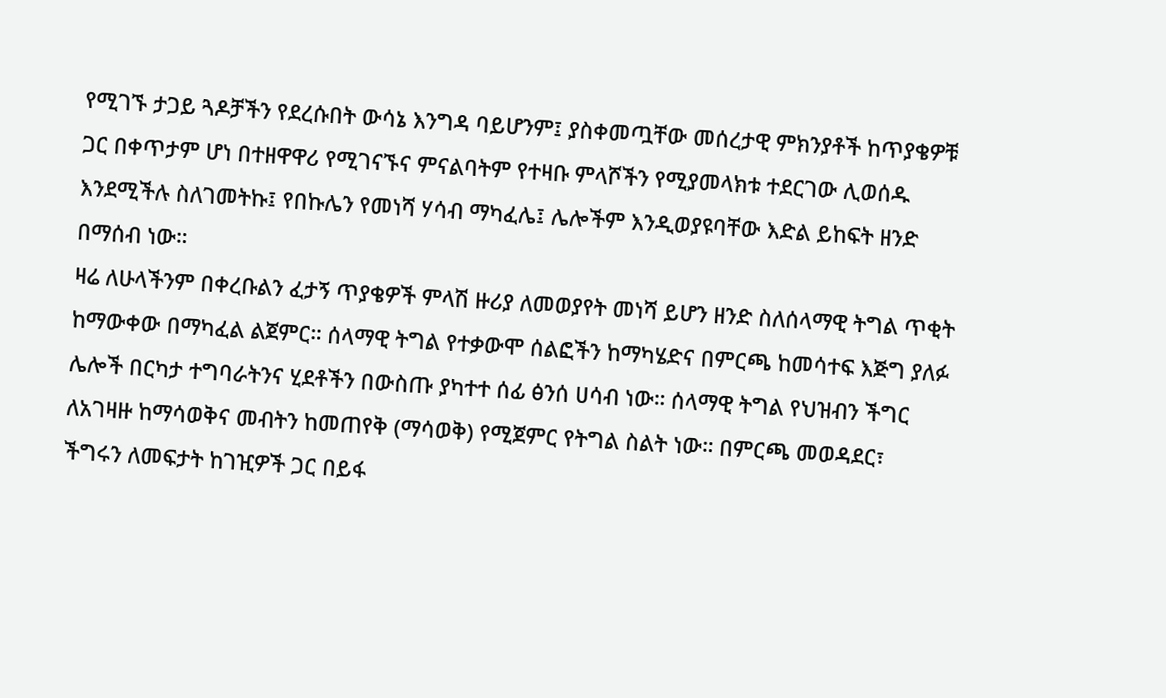የሚገኙ ታጋይ ጓዶቻችን የደረሱበት ውሳኔ እንግዳ ባይሆንም፤ ያስቀመጧቸው መሰረታዊ ምክንያቶች ከጥያቄዎቹ ጋር በቀጥታም ሆነ በተዘዋዋሪ የሚገናኙና ምናልባትም የተዛቡ ምላሾችን የሚያመላክቱ ተደርገው ሊወሰዱ እንደሚችሉ ስለገመትኩ፤ የበኩሌን የመነሻ ሃሳብ ማካፈሌ፤ ሌሎችም እንዲወያዩባቸው እድል ይከፍት ዘንድ በማሰብ ነው።
ዛሬ ለሁላችንም በቀረቡልን ፈታኝ ጥያቄዎች ምላሽ ዙሪያ ለመወያየት መነሻ ይሆን ዘንድ ስለሰላማዊ ትግል ጥቂት ከማውቀው በማካፈል ልጀምር። ሰላማዊ ትግል የተቃውሞ ሰልፎችን ከማካሄድና በምርጫ ከመሳተፍ እጅግ ያለፉ ሌሎች በርካታ ተግባራትንና ሂደቶችን በውስጡ ያካተተ ሰፊ ፅንሰ ሀሳብ ነው። ሰላማዊ ትግል የህዝብን ችግር ለአገዛዙ ከማሳወቅና መብትን ከመጠየቅ (ማሳወቅ) የሚጀምር የትግል ስልት ነው። በምርጫ መወዳደር፣ ችግሩን ለመፍታት ከገዢዎች ጋር በይፋ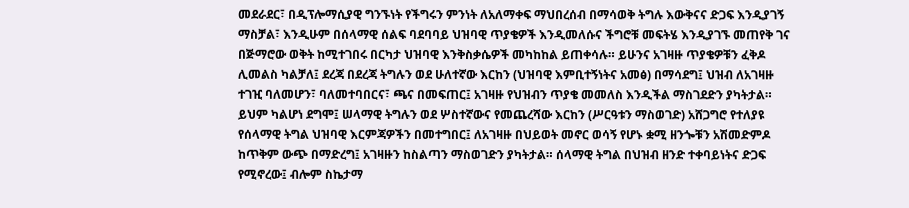መደራደር፣ በዲፕሎማሲያዊ ግንኙነት የችግሩን ምንነት ለአለማቀፍ ማህበረሰብ በማሳወቅ ትግሉ እውቅናና ድጋፍ እንዲያገኝ ማስቻል፣ እንዲሁም በሰላማዊ ሰልፍ ባደባባይ ህዝባዊ ጥያቄዎች እንዲመለሱና ችግሮቹ መፍትሄ እንዲያገኙ መጠየቅ ገና በጅማሮው ወቅት ከሚተገበሩ በርካታ ህዝባዊ እንቅስቃሴዎች መካከከል ይጠቀሳሉ። ይሁንና አገዛዙ ጥያቄዎቹን ፈቅዶ ሊመልስ ካልቻለ፤ ደረጃ በደረጃ ትግሉን ወደ ሁለተኛው እርከን (ህዝባዊ እምቢተኝነትና አመፅ) በማሳደግ፤ ህዝብ ለአገዛዙ ተገዢ ባለመሆን፣ ባለመተባበርና፣ ጫና በመፍጠር፤ አገዛዙ የህዝብን ጥያቄ መመለስ እንዲችል ማስገደድን ያካትታል። ይህም ካልሆነ ደግሞ፤ ሠላማዊ ትግሉን ወደ ሦስተኛውና የመጨረሻው እርከን (ሥርዓቱን ማስወገድ) አሸጋግሮ የተለያዩ የሰላማዊ ትግል ህዝባዊ እርምጃዎችን በመተግበር፤ ለአገዛዙ በህይወት መኖር ወሳኝ የሆኑ ቋሚ ዘንጐቹን አሽመድምዶ ከጥቅም ውጭ በማድረግ፤ አገዛዙን ከስልጣን ማስወገድን ያካትታል። ሰላማዊ ትግል በህዝብ ዘንድ ተቀባይነትና ድጋፍ የሚኖረው፤ ብሎም ስኬታማ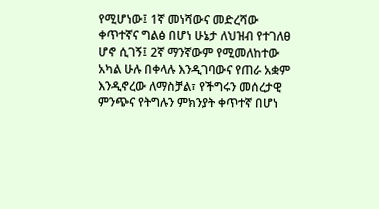የሚሆነው፤ 1ኛ መነሻውና መድረሻው ቀጥተኛና ግልፅ በሆነ ሁኔታ ለህዝብ የተገለፀ ሆኖ ሲገኝ፤ 2ኛ ማንኛውም የሚመለከተው አካል ሁሉ በቀላሉ እንዲገባውና የጠራ አቋም እንዲኖረው ለማስቻል፣ የችግሩን መሰረታዊ ምንጭና የትግሉን ምክንያት ቀጥተኛ በሆነ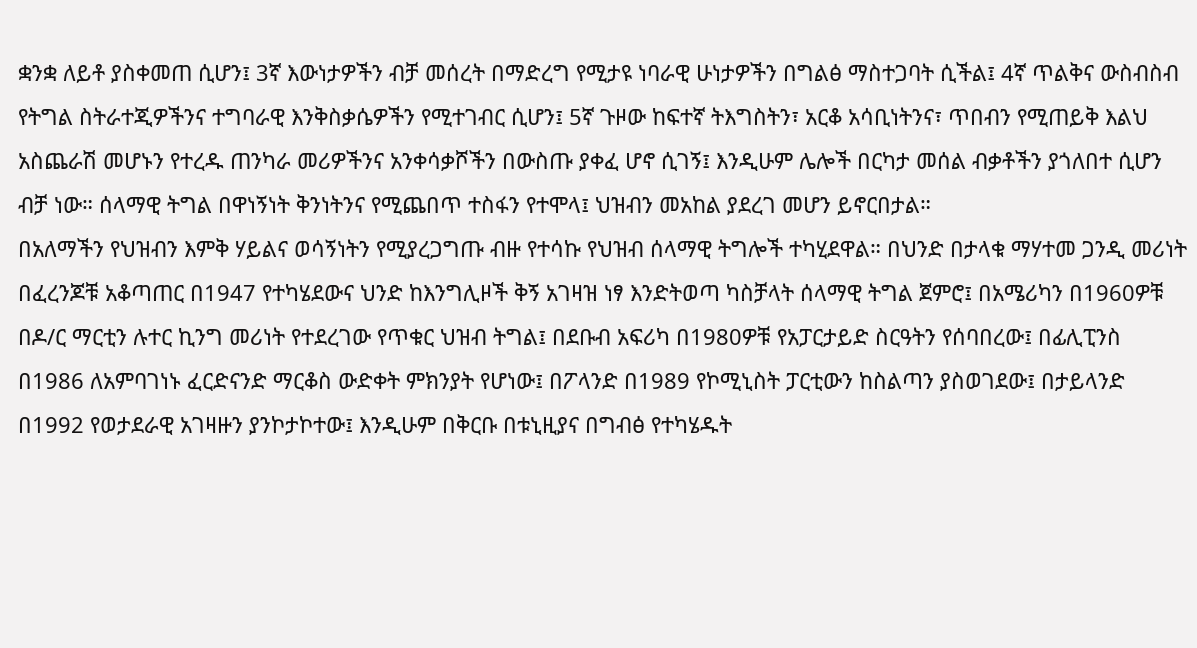ቋንቋ ለይቶ ያስቀመጠ ሲሆን፤ 3ኛ እውነታዎችን ብቻ መሰረት በማድረግ የሚታዩ ነባራዊ ሁነታዎችን በግልፅ ማስተጋባት ሲችል፤ 4ኛ ጥልቅና ውስብስብ የትግል ስትራተጂዎችንና ተግባራዊ እንቅስቃሴዎችን የሚተገብር ሲሆን፤ 5ኛ ጉዞው ከፍተኛ ትእግስትን፣ አርቆ አሳቢነትንና፣ ጥበብን የሚጠይቅ እልህ አስጨራሽ መሆኑን የተረዱ ጠንካራ መሪዎችንና አንቀሳቃሾችን በውስጡ ያቀፈ ሆኖ ሲገኝ፤ እንዲሁም ሌሎች በርካታ መሰል ብቃቶችን ያጎለበተ ሲሆን ብቻ ነው። ሰላማዊ ትግል በዋነኝነት ቅንነትንና የሚጨበጥ ተስፋን የተሞላ፤ ህዝብን መአከል ያደረገ መሆን ይኖርበታል።
በአለማችን የህዝብን እምቅ ሃይልና ወሳኝነትን የሚያረጋግጡ ብዙ የተሳኩ የህዝብ ሰላማዊ ትግሎች ተካሂደዋል። በህንድ በታላቁ ማሃተመ ጋንዲ መሪነት በፈረንጆቹ አቆጣጠር በ1947 የተካሄደውና ህንድ ከእንግሊዞች ቅኝ አገዛዝ ነፃ እንድትወጣ ካስቻላት ሰላማዊ ትግል ጀምሮ፤ በአሜሪካን በ1960ዎቹ በዶ/ር ማርቲን ሉተር ኪንግ መሪነት የተደረገው የጥቁር ህዝብ ትግል፤ በደቡብ አፍሪካ በ1980ዎቹ የአፓርታይድ ስርዓትን የሰባበረው፤ በፊሊፒንስ በ1986 ለአምባገነኑ ፈርድናንድ ማርቆስ ውድቀት ምክንያት የሆነው፤ በፖላንድ በ1989 የኮሚኒስት ፓርቲውን ከስልጣን ያስወገደው፤ በታይላንድ በ1992 የወታደራዊ አገዛዙን ያንኮታኮተው፤ እንዲሁም በቅርቡ በቱኒዚያና በግብፅ የተካሄዱት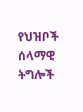የህዝቦች ሰላማዊ ትግሎች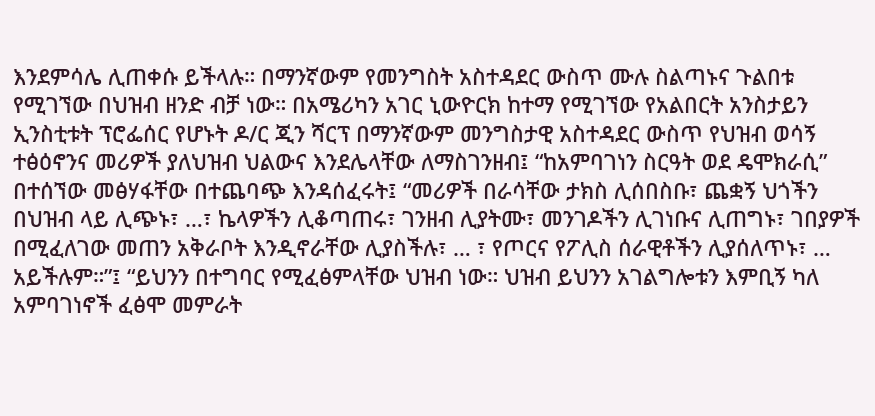እንደምሳሌ ሊጠቀሱ ይችላሉ። በማንኛውም የመንግስት አስተዳደር ውስጥ ሙሉ ስልጣኑና ጉልበቱ የሚገኘው በህዝብ ዘንድ ብቻ ነው። በአሜሪካን አገር ኒውዮርክ ከተማ የሚገኘው የአልበርት አንስታይን ኢንስቲቱት ፕሮፌሰር የሆኑት ዶ/ር ጂን ሻርፕ በማንኛውም መንግስታዊ አስተዳደር ውስጥ የህዝብ ወሳኝ ተፅዕኖንና መሪዎች ያለህዝብ ህልውና እንደሌላቸው ለማስገንዘብ፤ “ከአምባገነን ስርዓት ወደ ዴሞክራሲ” በተሰኘው መፅሃፋቸው በተጨባጭ እንዳሰፈሩት፤ “መሪዎች በራሳቸው ታክስ ሊሰበስቡ፣ ጨቋኝ ህጎችን በህዝብ ላይ ሊጭኑ፣ …፣ ኬላዎችን ሊቆጣጠሩ፣ ገንዘብ ሊያትሙ፣ መንገዶችን ሊገነቡና ሊጠግኑ፣ ገበያዎች በሚፈለገው መጠን አቅራቦት እንዲኖራቸው ሊያስችሉ፣ … ፣ የጦርና የፖሊስ ሰራዊቶችን ሊያሰለጥኑ፣ … አይችሉም።”፤ “ይህንን በተግባር የሚፈፅምላቸው ህዝብ ነው። ህዝብ ይህንን አገልግሎቱን እምቢኝ ካለ አምባገነኖች ፈፅሞ መምራት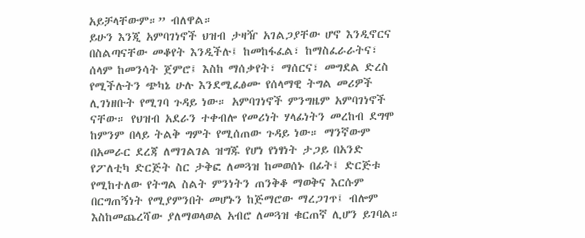አይቻላቸውም።” ብለዋል።
ይሁን እንጂ አምባገነኖች ህዝብ ታዛዥ አገልጋያቸው ሆኖ እንዲኖርና በስልጣናቸው መቆየት እንዲችሉ፤ ከመከፋፈል፣ ከማስፈራራትና፣ ሰላም ከመንሳት ጀምሮ፤ እስከ ማሰቃየት፣ ማሰርና፣ መግደል ድረስ የሚችሉትን ጭካኔ ሁሉ እንደሚፈፅሙ የሰላማዊ ትግል መሪዎች ሊገነዘቡት የሚገባ ጉዳይ ነው። አምባገነኖች ምንግዜም አምባገነኖች ናቸው። የህዝብ አደራን ተቀብሎ የመሪነት ሃላፊነትን መረከብ ደግሞ ከምንም በላይ ትልቅ ግምት የሚሰጠው ጉዳይ ነው። ማንኛውም በአመራር ደረጃ ለማገልገል ዝግጁ የሆነ የነፃነት ታጋይ በአንድ የፖለቲካ ድርጅት ስር ታቅፎ ለመጓዝ ከመወሰኑ በፊት፤ ድርጅቱ የሚከተለው የትግል ስልት ምንነትን ጠንቅቆ ማወቅና እርሱም በርግጠኝነት የሚያምንበት መሆኑን ከጅማሮው ማረጋገጥ፤ ብሎም እስከመጨረሻው ያለማወላወል አብሮ ለመጓዝ ቁርጠኛ ሊሆን ይገባል።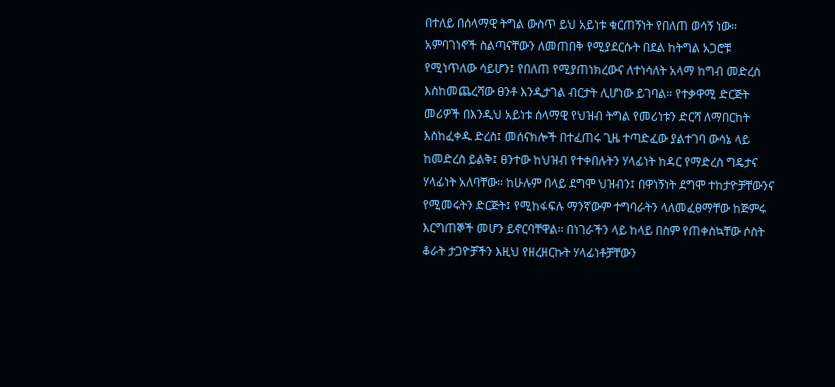በተለይ በሰላማዊ ትግል ውስጥ ይህ አይነቱ ቁርጠኝነት የበለጠ ወሳኝ ነው። አምባገነኖች ስልጣናቸውን ለመጠበቅ የሚያደርሱት በደል ከትግል አጋሮቹ የሚነጥለው ሳይሆን፤ የበለጠ የሚያጠነክረውና ለተነሳለት አላማ ከግብ መድረስ እስከመጨረሻው ፀንቶ እንዲታገል ብርታት ሊሆነው ይገባል። የተቃዋሚ ድርጅት መሪዎች በእንዲህ አይነቱ ሰላማዊ የህዝብ ትግል የመሪነቱን ድርሻ ለማበርከት እስከፈቀዱ ድረስ፤ መሰናክሎች በተፈጠሩ ጊዜ ተጣድፈው ያልተገባ ውሳኔ ላይ ከመድረስ ይልቅ፤ ፀንተው ከህዝብ የተቀበሉትን ሃላፊነት ከዳር የማድረስ ግዴታና ሃላፊነት አለባቸው። ከሁሉም በላይ ደግሞ ህዝብን፤ በዋነኝነት ደግሞ ተከታዮቻቸውንና የሚመሩትን ድርጅት፤ የሚከፋፍሉ ማንኛውም ተግባራትን ላለመፈፀማቸው ከጅምሩ እርግጠኞች መሆን ይኖርባቸዋል። በነገራችን ላይ ከላይ በስም የጠቀስኳቸው ሶስት ቆራት ታጋዮቻችን እዚህ የዘረዘርኩት ሃላፊነቶቻቸውን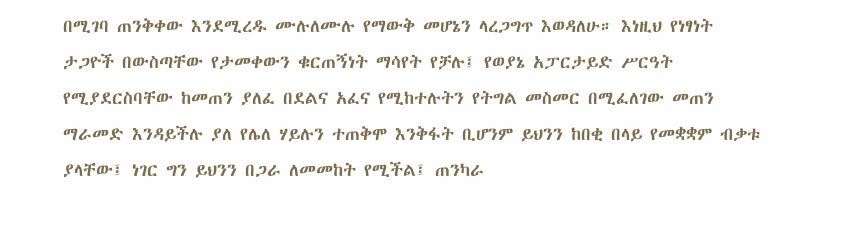በሚገባ ጠንቅቀው እንደሚረዱ ሙሉለሙሉ የማውቅ መሆኔን ላረጋግጥ እወዳለሁ። እነዚህ የነፃነት ታጋዮች በውስጣቸው የታመቀውን ቁርጠኝነት ማሳየት የቻሉ፤ የወያኔ አፓርታይድ ሥርዓት የሚያደርስባቸው ከመጠን ያለፈ በደልና አፈና የሚከተሉትን የትግል መስመር በሚፈለገው መጠን ማራመድ እንዳይችሉ ያለ የሌለ ሃይሉን ተጠቅሞ እንቅፋት ቢሆንም ይህንን ከበቂ በላይ የመቋቋም ብቃቱ ያላቸው፤ ነገር ግን ይህንን በጋራ ለመመከት የሚችል፤ ጠንካራ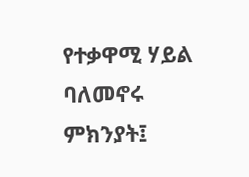የተቃዋሚ ሃይል ባለመኖሩ ምክንያት፤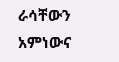ራሳቸውን አምነውና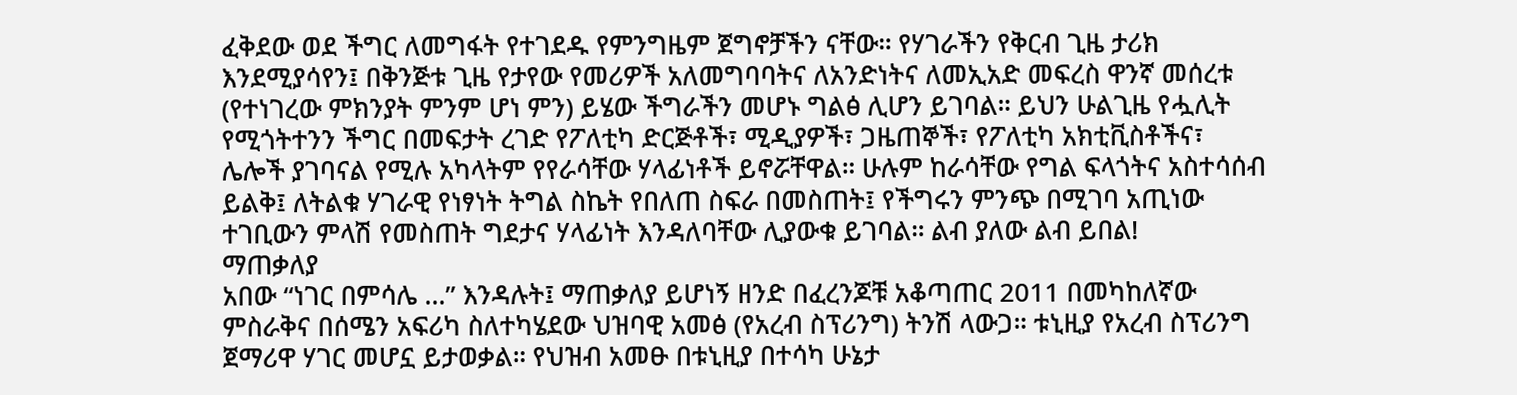ፈቅደው ወደ ችግር ለመግፋት የተገደዱ የምንግዜም ጀግኖቻችን ናቸው። የሃገራችን የቅርብ ጊዜ ታሪክ እንደሚያሳየን፤ በቅንጅቱ ጊዜ የታየው የመሪዎች አለመግባባትና ለአንድነትና ለመኢአድ መፍረስ ዋንኛ መሰረቱ (የተነገረው ምክንያት ምንም ሆነ ምን) ይሄው ችግራችን መሆኑ ግልፅ ሊሆን ይገባል። ይህን ሁልጊዜ የሗሊት የሚጎትተንን ችግር በመፍታት ረገድ የፖለቲካ ድርጅቶች፣ ሚዲያዎች፣ ጋዜጠኞች፣ የፖለቲካ አክቲቪስቶችና፣ ሌሎች ያገባናል የሚሉ አካላትም የየራሳቸው ሃላፊነቶች ይኖሯቸዋል። ሁሉም ከራሳቸው የግል ፍላጎትና አስተሳሰብ ይልቅ፤ ለትልቁ ሃገራዊ የነፃነት ትግል ስኬት የበለጠ ስፍራ በመስጠት፤ የችግሩን ምንጭ በሚገባ አጢነው ተገቢውን ምላሽ የመስጠት ግደታና ሃላፊነት እንዳለባቸው ሊያውቁ ይገባል። ልብ ያለው ልብ ይበል!
ማጠቃለያ
አበው “ነገር በምሳሌ …” እንዳሉት፤ ማጠቃለያ ይሆነኝ ዘንድ በፈረንጆቹ አቆጣጠር 2011 በመካከለኛው ምስራቅና በሰሜን አፍሪካ ስለተካሄደው ህዝባዊ አመፅ (የአረብ ስፕሪንግ) ትንሽ ላውጋ። ቱኒዚያ የአረብ ስፕሪንግ ጀማሪዋ ሃገር መሆኗ ይታወቃል። የህዝብ አመፁ በቱኒዚያ በተሳካ ሁኔታ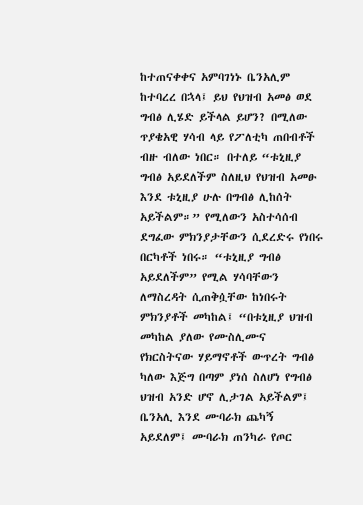ከተጠናቀቀና አምባገነኑ ቤንአሊም ከተባረረ በኋላ፤ ይህ የህዝብ አመፅ ወደ ግብፅ ሊሄድ ይችላል ይሆን? በሚለው ጥያቄአዊ ሃሳብ ላይ የፖለቲካ ጠበብቶች ብዙ ብለው ነበር። በተለይ “ቱኒዚያ ግብፅ አይደለችም ስለዚህ የህዝብ አመፁ እንደ ቱኒዚያ ሁሉ በግብፅ ሊከሰት አይችልም።” የሚለውን አስተሳሰብ ደግፈው ምክንያታቸውን ሲደረድሩ የነበሩ በርካቶች ነበሩ። “ቱኒዚያ ግብፅ አይደለችም” የሚል ሃሳባቸውን ለማስረዳት ሲጠቅሷቸው ከነበሩት ምክንያቶች መካከል፤ “በቱኒዚያ ህዝብ መካከል ያለው የሙስሊሙና የክርስትናው ሃይማኖቶች ውጥረት ግብፅ ካለው እጅግ በጣም ያነሰ ስለሆነ የግብፅ ህዝብ አንድ ሆኖ ሊታገል አይችልም፤ ቤንአሊ እንደ ሙባራክ ጨካኝ አይደለም፤ ሙባራክ ጠንካራ የጦር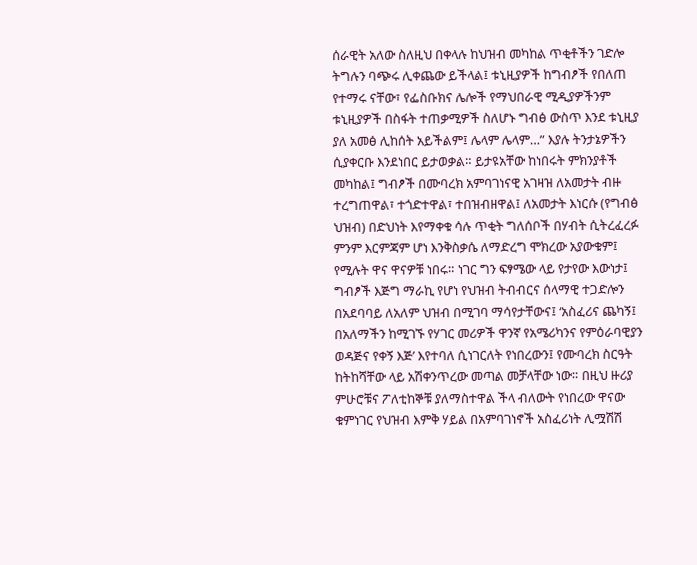ሰራዊት አለው ስለዚህ በቀላሉ ከህዝብ መካከል ጥቂቶችን ገድሎ ትግሉን ባጭሩ ሊቀጨው ይችላል፤ ቱኒዚያዎች ከግብፆች የበለጠ የተማሩ ናቸው፣ የፌስቡክና ሌሎች የማህበራዊ ሚዲያዎችንም ቱኒዚያዎች በስፋት ተጠቃሚዎች ስለሆኑ ግብፅ ውስጥ እንደ ቱኒዚያ ያለ አመፅ ሊከሰት አይችልም፤ ሌላም ሌላም…” እያሉ ትንታኔዎችን ሲያቀርቡ እንደነበር ይታወቃል። ይታዩአቸው ከነበሩት ምክንያቶች መካከል፤ ግብፆች በሙባረክ አምባገነናዊ አገዛዝ ለአመታት ብዙ ተረግጠዋል፣ ተጎድተዋል፣ ተበዝብዘዋል፤ ለአመታት እነርሱ (የግብፅ ህዝብ) በድህነት እየማቀቁ ሳሉ ጥቂት ግለሰቦች በሃብት ሲትረፈረፉ ምንም እርምጃም ሆነ እንቅስቃሴ ለማድረግ ሞክረው አያውቁም፤ የሚሉት ዋና ዋናዎቹ ነበሩ። ነገር ግን ፍፃሜው ላይ የታየው እውነታ፤ ግብፆች እጅግ ማራኪ የሆነ የህዝብ ትብብርና ሰላማዊ ተጋድሎን በአደባባይ ለአለም ህዝብ በሚገባ ማሳየታቸውና፤ ‘አስፈሪና ጨካኝ፤ በአለማችን ከሚገኙ የሃገር መሪዎች ዋንኛ የአሜሪካንና የምዕራባዊያን ወዳጅና የቀኝ እጅ’ እየተባለ ሲነገርለት የነበረውን፤ የሙባረክ ስርዓት ከትከሻቸው ላይ አሽቀንጥረው መጣል መቻላቸው ነው። በዚህ ዙሪያ ምሁሮቹና ፖለቲከኞቹ ያለማስተዋል ችላ ብለውት የነበረው ዋናው ቁምነገር የህዝብ እምቅ ሃይል በአምባገነኖች አስፈሪነት ሊሟሽሽ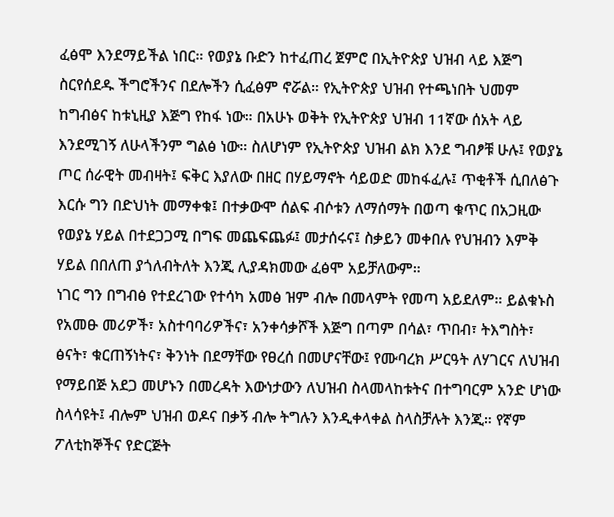ፈፅሞ እንደማይችል ነበር። የወያኔ ቡድን ከተፈጠረ ጀምሮ በኢትዮጵያ ህዝብ ላይ እጅግ ስርየሰደዱ ችግሮችንና በደሎችን ሲፈፅም ኖሯል። የኢትዮጵያ ህዝብ የተጫነበት ህመም ከግብፅና ከቱኒዚያ እጅግ የከፋ ነው። በአሁኑ ወቅት የኢትዮጵያ ህዝብ 11ኛው ሰአት ላይ እንደሚገኝ ለሁላችንም ግልፅ ነው። ስለሆነም የኢትዮጵያ ህዝብ ልክ እንደ ግብፆቹ ሁሉ፤ የወያኔ ጦር ሰራዊት መብዛት፤ ፍቅር እያለው በዘር በሃይማኖት ሳይወድ መከፋፈሉ፤ ጥቂቶች ሲበለፅጉ እርሱ ግን በድህነት መማቀቁ፤ በተቃውሞ ሰልፍ ብሶቱን ለማሰማት በወጣ ቁጥር በአጋዚው የወያኔ ሃይል በተደጋጋሚ በግፍ መጨፍጨፉ፤ መታሰሩና፤ ስቃይን መቀበሉ የህዝብን እምቅ ሃይል በበለጠ ያጎለብትለት እንጂ ሊያዳክመው ፈፅሞ አይቻለውም።
ነገር ግን በግብፅ የተደረገው የተሳካ አመፅ ዝም ብሎ በመላምት የመጣ አይደለም። ይልቁኑስ የአመፁ መሪዎች፣ አስተባባሪዎችና፣ አንቀሳቃሾች እጅግ በጣም በሳል፣ ጥበብ፣ ትእግስት፣ ፅናት፣ ቁርጠኝነትና፣ ቅንነት በደማቸው የፀረሰ በመሆናቸው፤ የሙባረክ ሥርዓት ለሃገርና ለህዝብ የማይበጅ አደጋ መሆኑን በመረዳት እውነታውን ለህዝብ ስላመላከቱትና በተግባርም አንድ ሆነው ስላሳዩት፤ ብሎም ህዝብ ወዶና በቃኝ ብሎ ትግሉን እንዲቀላቀል ስላስቻሉት እንጂ። የኛም ፖለቲከኞችና የድርጅት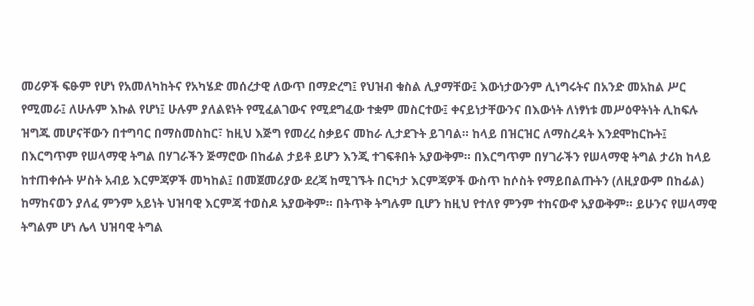መሪዎች ፍፁም የሆነ የአመለካከትና የአካሄድ መሰረታዊ ለውጥ በማድረግ፤ የህዝብ ቁስል ሊያማቸው፤ እውነታውንም ሊነግሩትና በአንድ መአከል ሥር የሚመራ፤ ለሁሉም እኩል የሆነ፤ ሁሉም ያለልዩነት የሚፈልገውና የሚደግፈው ተቋም መስርተው፤ ቀናይነታቸውንና በእውነት ለነፃነቱ መሥዕዋትነት ሊከፍሉ ዝግጁ መሆናቸውን በተግባር በማስመስከር፣ ከዚህ እጅግ የመረረ ስቃይና መከራ ሊታደጉት ይገባል። ከላይ በዝርዝር ለማስረዳት እንደሞከርኩት፤ በእርግጥም የሠላማዊ ትግል በሃገራችን ጅማሮው በከፊል ታይቶ ይሆን እንጂ ተገፍቶበት አያውቅም። በእርግጥም በሃገራችን የሠላማዊ ትግል ታሪክ ከላይ ከተጠቀሱት ሦስት አብይ እርምጃዎች መካከል፤ በመጀመሪያው ደረጃ ከሚገኙት በርካታ እርምጃዎች ውስጥ ከሶስት የማይበልጡትን (ለዚያውም በከፊል) ከማከናወን ያለፈ ምንም አይነት ህዝባዊ እርምጃ ተወስዶ አያውቅም። በትጥቅ ትግሉም ቢሆን ከዚህ የተለየ ምንም ተከናውኖ አያውቅም። ይሁንና የሠላማዊ ትግልም ሆነ ሌላ ህዝባዊ ትግል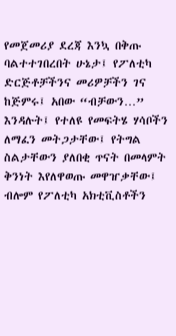የመጀመሪያ ደረጃ እንኳ በቅጡ ባልተተገበረበት ሁኔታ፤ የፖለቲካ ድርጅቶቻችንና መሪዎቻችን ገና ከጅምሩ፤ አበው “ብቻውን…” እንዳሉት፤ የተለዩ የመፍትሄ ሃሳቦችን ለማፈን መትጋታቸው፤ የትግል ስልታቸውን ያለበቂ ጥናት በመላምት ቅንነት እየለዋወጡ መዋዠቃቸው፤ ብሎም የፖለቲካ አክቲቪስቶችን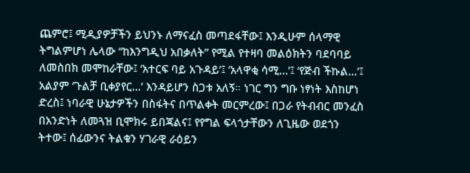ጨምሮ፤ ሚዲያዎቻችን ይህንኑ ለማናፈስ መጣደፋቸው፤ እንዲሁም ሰላማዊ ትግልምሆነ ሌላው “ከእንግዲህ አበቃለት” የሚል የተዛባ መልዕክትን ባደባባይ ለመስበክ መሞከራቸው፤ ‘አተርፍ ባይ አጉዳይ’፤ ‘አላዋቂ ሳሚ…’፤ ‘የጅብ ችኩል…’፤ አልያም ‘ጉልቻ ቢቀያየር…’ እንዳይሆን ስጋቱ አለኝ። ነገር ግን ግቡ ነፃነት እስከሆነ ድረስ፤ ነባራዊ ሁኔታዎችን በስፋትና በጥልቀት መርምረው፤ በጋራ የትብብር መንፈስ በአንድነት ለመጓዝ ቢሞክሩ ይበጃልና፤ የየግል ፍላጎታቸውን ለጊዜው ወደጎን ትተው፤ ሰፊውንና ትልቁን ሃገራዊ ራዕይን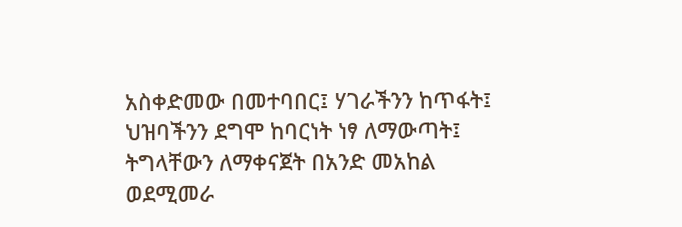አስቀድመው በመተባበር፤ ሃገራችንን ከጥፋት፤ ህዝባችንን ደግሞ ከባርነት ነፃ ለማውጣት፤ ትግላቸውን ለማቀናጀት በአንድ መአከል ወደሚመራ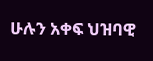ሁሉን አቀፍ ህዝባዊ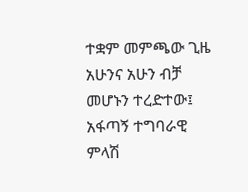ተቋም መምጫው ጊዜ አሁንና አሁን ብቻ መሆኑን ተረድተው፤ አፋጣኝ ተግባራዊ ምላሽ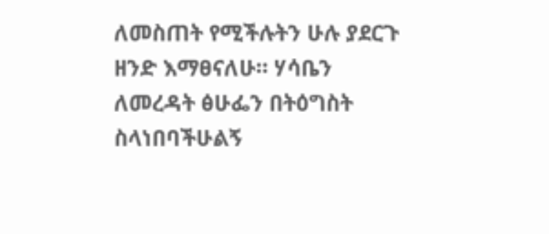ለመስጠት የሚችሉትን ሁሉ ያደርጉ ዘንድ እማፀናለሁ። ሃሳቤን ለመረዳት ፅሁፌን በትዕግስት ስላነበባችሁልኝ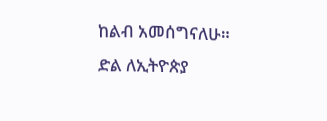ከልብ አመሰግናለሁ።
ድል ለኢትዮጵያ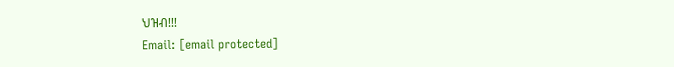ህዝብ!!!
Email: [email protected]